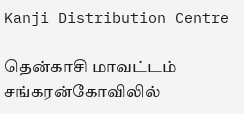Kanji Distribution Centre

தென்காசி மாவட்டம் சங்கரன்கோவிலில்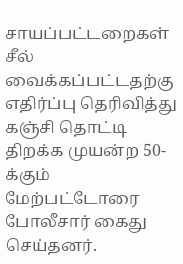சாயப்பட்டறைகள் சீல் வைக்கப்பட்டதற்கு எதிர்ப்பு தெரிவித்து கஞ்சி தொட்டி திறக்க முயன்ற 50-க்கும் மேற்பட்டோரை போலீசார் கைது செய்தனர்.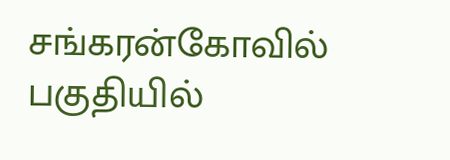சங்கரன்கோவில் பகுதியில்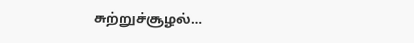சுற்றுச்சூழல்…